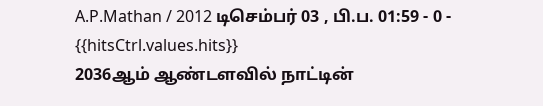A.P.Mathan / 2012 டிசெம்பர் 03 , பி.ப. 01:59 - 0 - {{hitsCtrl.values.hits}}
2036ஆம் ஆண்டளவில் நாட்டின்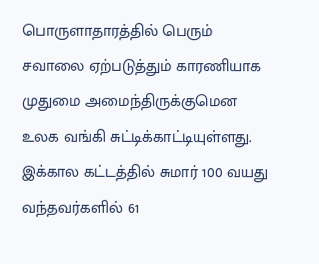பொருளாதாரத்தில் பெரும் சவாலை ஏற்படுத்தும் காரணியாக முதுமை அமைந்திருக்குமென உலக வங்கி சுட்டிக்காட்டியுள்ளது. இக்கால கட்டத்தில் சுமார் 100 வயது வந்தவர்களில் 61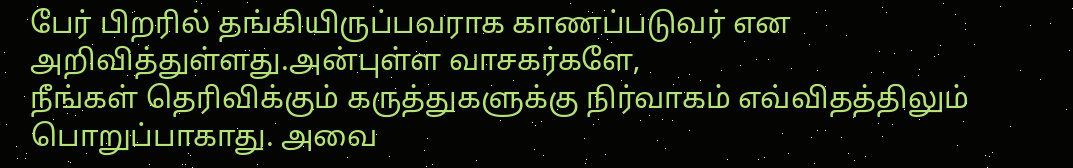பேர் பிறரில் தங்கியிருப்பவராக காணப்படுவர் என அறிவித்துள்ளது.அன்புள்ள வாசகர்களே,
நீங்கள் தெரிவிக்கும் கருத்துகளுக்கு நிர்வாகம் எவ்விதத்திலும் பொறுப்பாகாது. அவை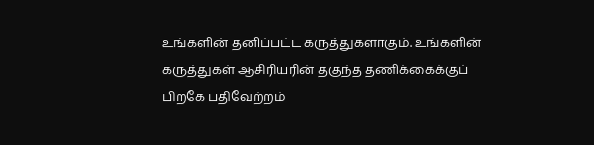உங்களின் தனிப்பட்ட கருத்துகளாகும். உங்களின் கருத்துகள் ஆசிரியரின் தகுந்த தணிக்கைக்குப் பிறகே பதிவேற்றம்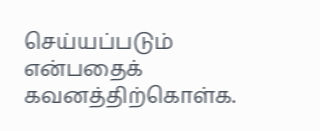செய்யப்படும் என்பதைக் கவனத்திற்கொள்க.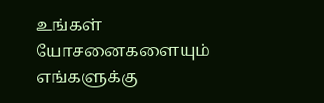உங்கள் யோசனைகளையும் எங்களுக்கு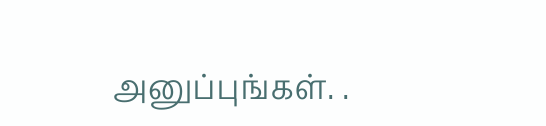அனுப்புங்கள். .